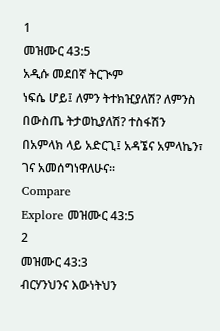1
መዝሙር 43:5
አዲሱ መደበኛ ትርጒም
ነፍሴ ሆይ፤ ለምን ትተክዢያለሽ? ለምንስ በውስጤ ትታወኪያለሽ? ተስፋሽን በአምላክ ላይ አድርጊ፤ አዳኜና አምላኬን፣ ገና አመሰግነዋለሁና።
Compare
Explore መዝሙር 43:5
2
መዝሙር 43:3
ብርሃንህንና እውነትህን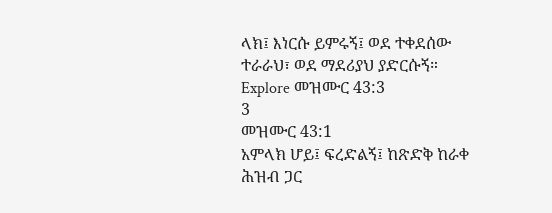ላክ፤ እነርሱ ይምሩኝ፤ ወደ ተቀደሰው ተራራህ፣ ወደ ማደሪያህ ያድርሱኝ።
Explore መዝሙር 43:3
3
መዝሙር 43:1
አምላክ ሆይ፤ ፍረድልኝ፤ ከጽድቅ ከራቀ ሕዝብ ጋር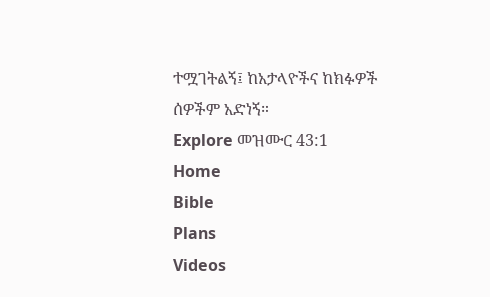ተሟገትልኝ፤ ከአታላዮችና ከክፉዎች ሰዎችም አድነኝ።
Explore መዝሙር 43:1
Home
Bible
Plans
Videos